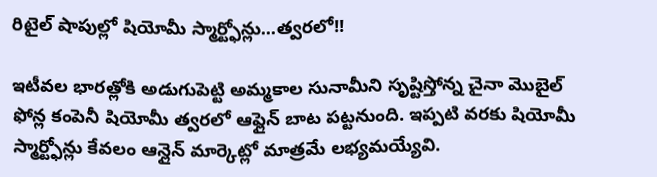రిటైల్ షాపుల్లో షియోమీ స్మార్ట్ఫోన్లు...త్వరలో!!

ఇటీవల భారత్లోకి అడుగుపెట్టి అమ్మకాల సునామీని సృష్టిస్తోన్న చైనా మొబైల్ ఫోన్ల కంపెనీ షియోమీ త్వరలో ఆఫ్లైన్ బాట పట్టనుంది. ఇప్పటి వరకు షియోమీ స్మార్ట్ఫోన్లు కేవలం ఆన్లైన్ మార్కెట్లో మాత్రమే లభ్యమయ్యేవి.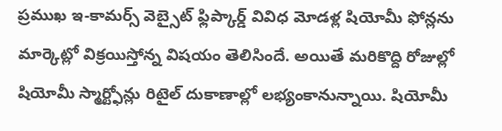ప్రముఖ ఇ-కామర్స్ వెబ్సైట్ ఫ్లిప్కార్డ్ వివిధ మోడళ్ల షియోమీ ఫోన్లను మార్కెట్లో విక్రయిస్తోన్న విషయం తెలిసిందే. అయితే మరికొద్ది రోజుల్లో షియోమీ స్మార్ట్ఫోన్లు రిటైల్ దుకాణాల్లో లభ్యంకానున్నాయి. షియోమీ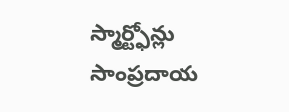స్మార్ట్ఫోన్లు సాంప్రదాయ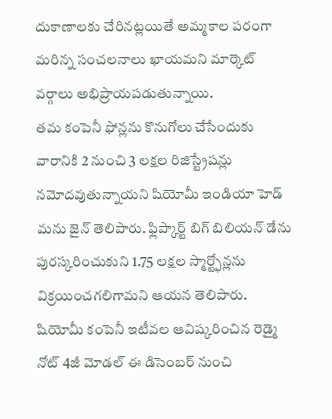దుకాణాలకు చేరినట్లయితే అమ్మకాల పరంగా మరిన్న సంచలనాలు ఖాయమని మార్కెట్ వర్గాలు అభిప్రాయపడుతున్నాయి.
తమ కంపెనీ ఫోన్లను కొనుగోలు చేసేందుకు వారానికి 2 నుంచి 3 లక్షల రిజిస్ట్రేషన్లు నమోదవుతున్నాయని షియోమీ ఇండియా హెడ్ మను జైన్ తెలిపారు. ఫ్లిప్కార్ట్ బిగ్ బిలియన్ డేను పురస్కరించుకుని 1.75 లక్షల స్మార్ట్ఫోన్లను విక్రయించగలిగామని ఆయన తెలిపారు. షియోమీ కంపెనీ ఇటీవల ఆవిష్కరించిన రెడ్మై నోట్ 4జీ మోడల్ ఈ డిసెంబర్ నుంచి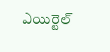ఎయిర్టెల్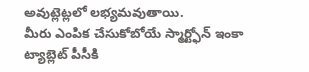అవుట్లెట్లలో లభ్యమవుతాయి.
మీరు ఎంపిక చేసుకోబోయే స్మార్ట్ఫోన్ ఇంకా ట్యాబ్లెట్ పీసీకి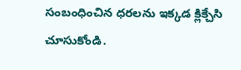సంబంధించిన ధరలను ఇక్కడ క్లిక్చేసి చూసుకోండి.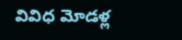వివిధ మోడళ్ల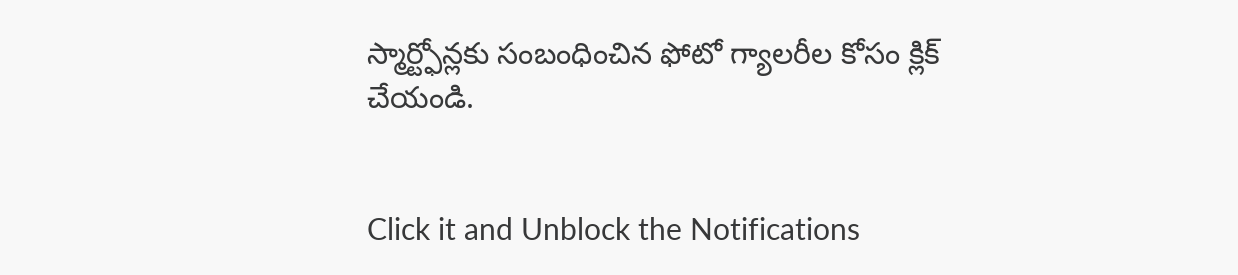స్మార్ట్ఫోన్లకు సంబంధించిన ఫోటో గ్యాలరీల కోసం క్లిక్ చేయండి.


Click it and Unblock the Notifications